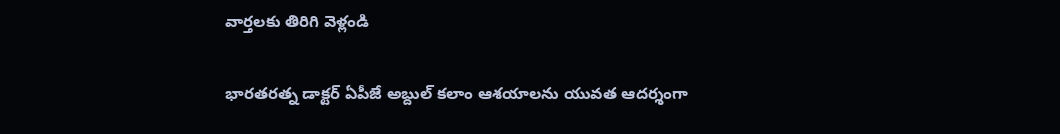వార్తలకు తిరిగి వెళ్లండి

భారతరత్న డాక్టర్ ఏపీజే అబ్దుల్ కలాం ఆశయాలను యువత ఆదర్శంగా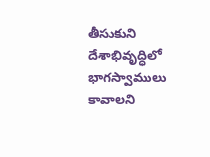తీసుకుని దేశాభివృద్ధిలో భాగస్వాములు కావాలని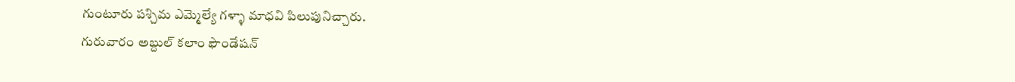గుంటూరు పశ్చిమ ఎమ్మెల్యే గళ్ళా మాధవి పిలుపునిచ్చారు.
గురువారం అబ్దుల్ కలాం ఫౌండేషన్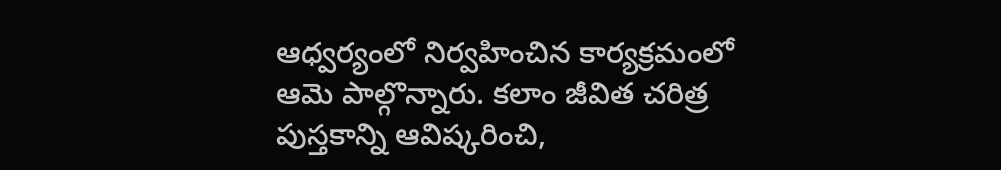ఆధ్వర్యంలో నిర్వహించిన కార్యక్రమంలో ఆమె పాల్గొన్నారు. కలాం జీవిత చరిత్ర పుస్తకాన్ని ఆవిష్కరించి,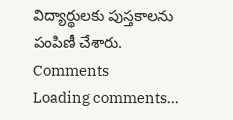విద్యార్థులకు పుస్తకాలను పంపిణీ చేశారు.
Comments
Loading comments...